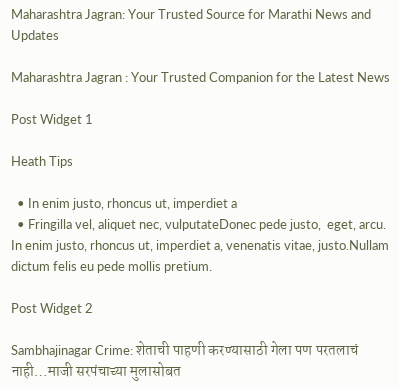Maharashtra Jagran: Your Trusted Source for Marathi News and Updates

Maharashtra Jagran : Your Trusted Companion for the Latest News

Post Widget 1

Heath Tips

  • In enim justo, rhoncus ut, imperdiet a
  • Fringilla vel, aliquet nec, vulputateDonec pede justo,  eget, arcu. In enim justo, rhoncus ut, imperdiet a, venenatis vitae, justo.Nullam dictum felis eu pede mollis pretium.

Post Widget 2

Sambhajinagar Crime: शेताची पाहणी करण्यासाठी गेला पण परतलाचं नाही…माजी सरपंचाच्या मुलासोबत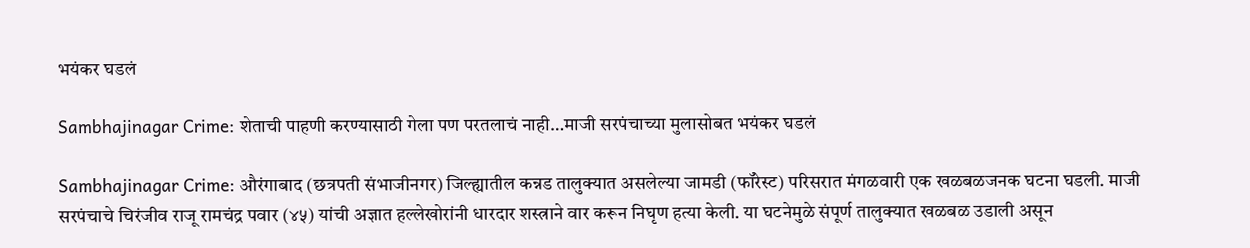भयंकर घडलं

Sambhajinagar Crime: शेताची पाहणी करण्यासाठी गेला पण परतलाचं नाही…माजी सरपंचाच्या मुलासोबत भयंकर घडलं

Sambhajinagar Crime: औरंगाबाद (छत्रपती संभाजीनगर) जिल्ह्यातील कन्नड तालुक्यात असलेल्या जामडी (फॉरेस्ट) परिसरात मंगळवारी एक खळबळजनक घटना घडली. माजी सरपंचाचे चिरंजीव राजू रामचंद्र पवार (४५) यांची अज्ञात हल्लेखोरांनी धारदार शस्त्राने वार करून निघृण हत्या केली. या घटनेमुळे संपूर्ण तालुक्यात खळबळ उडाली असून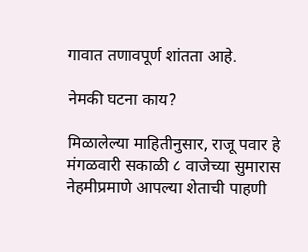गावात तणावपूर्ण शांतता आहे.

नेमकी घटना काय?

मिळालेल्या माहितीनुसार, राजू पवार हे मंगळवारी सकाळी ८ वाजेच्या सुमारास नेहमीप्रमाणे आपल्या शेताची पाहणी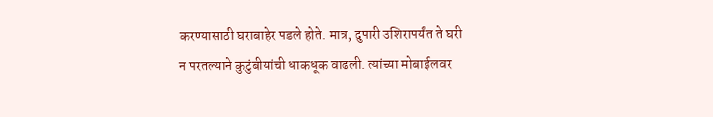करण्यासाठी घराबाहेर पडले होते. मात्र, दुपारी उशिरापर्यंत ते घरी न परतल्याने कुटुंबीयांची धाकधूक वाढली. त्यांच्या मोबाईलवर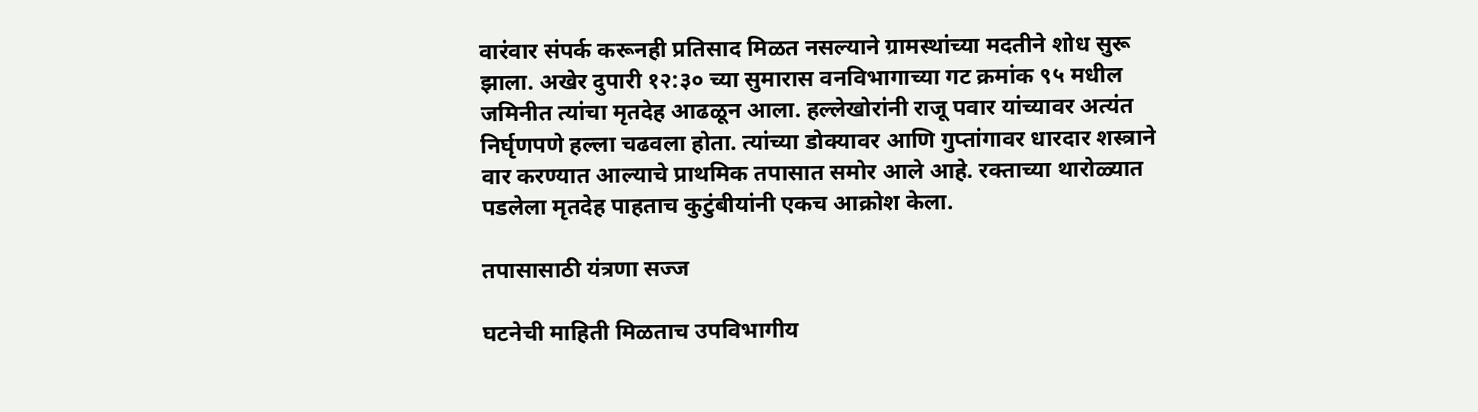वारंवार संपर्क करूनही प्रतिसाद मिळत नसल्याने ग्रामस्थांच्या मदतीने शोध सुरू झाला. अखेर दुपारी १२:३० च्या सुमारास वनविभागाच्या गट क्रमांक ९५ मधील जमिनीत त्यांचा मृतदेह आढळून आला. हल्लेखोरांनी राजू पवार यांच्यावर अत्यंत निर्घृणपणे हल्ला चढवला होता. त्यांच्या डोक्यावर आणि गुप्तांगावर धारदार शस्त्राने वार करण्यात आल्याचे प्राथमिक तपासात समोर आले आहे. रक्ताच्या थारोळ्यात पडलेला मृतदेह पाहताच कुटुंबीयांनी एकच आक्रोश केला.

तपासासाठी यंत्रणा सज्ज

घटनेची माहिती मिळताच उपविभागीय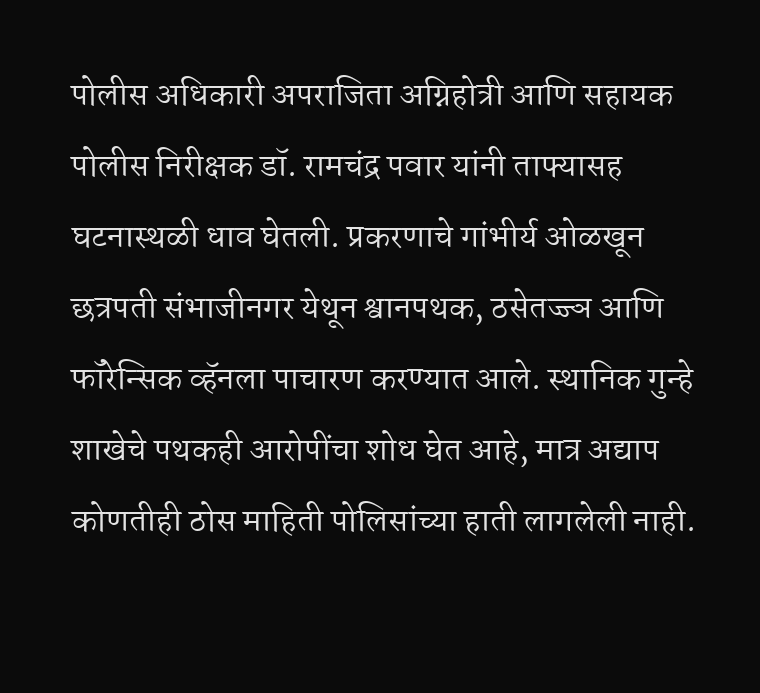पोलीस अधिकारी अपराजिता अग्निहोत्री आणि सहायक पोलीस निरीक्षक डॉ. रामचंद्र पवार यांनी ताफ्यासह घटनास्थळी धाव घेतली. प्रकरणाचे गांभीर्य ओळखून छत्रपती संभाजीनगर येथून श्वानपथक, ठसेतज्ज्ञ आणि फॉरेन्सिक व्हॅनला पाचारण करण्यात आले. स्थानिक गुन्हे शाखेचे पथकही आरोपींचा शोध घेत आहे, मात्र अद्याप कोणतीही ठोस माहिती पोलिसांच्या हाती लागलेली नाही.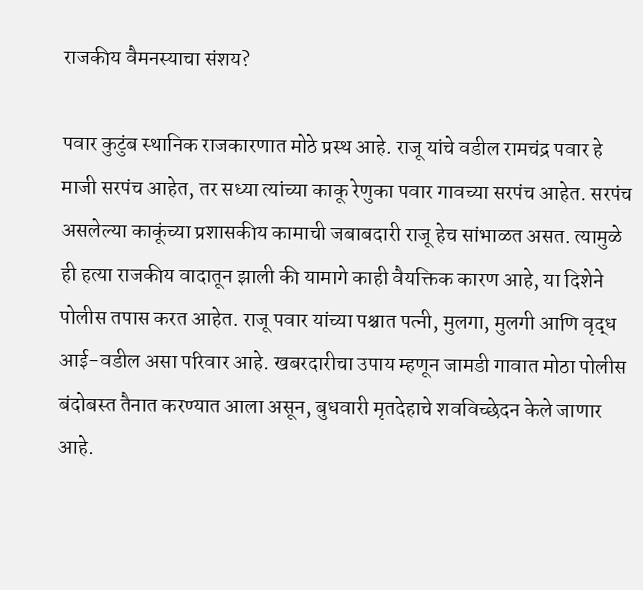राजकीय वैमनस्याचा संशय?

पवार कुटुंब स्थानिक राजकारणात मोठे प्रस्थ आहे. राजू यांचे वडील रामचंद्र पवार हे माजी सरपंच आहेत, तर सध्या त्यांच्या काकू रेणुका पवार गावच्या सरपंच आहेत. सरपंच असलेल्या काकूंच्या प्रशासकीय कामाची जबाबदारी राजू हेच सांभाळत असत. त्यामुळे ही हत्या राजकीय वादातून झाली की यामागे काही वैयक्तिक कारण आहे, या दिशेने पोलीस तपास करत आहेत. राजू पवार यांच्या पश्चात पत्नी, मुलगा, मुलगी आणि वृद्ध आई-वडील असा परिवार आहे. खबरदारीचा उपाय म्हणून जामडी गावात मोठा पोलीस बंदोबस्त तैनात करण्यात आला असून, बुधवारी मृतदेहाचे शवविच्छेदन केले जाणार आहे.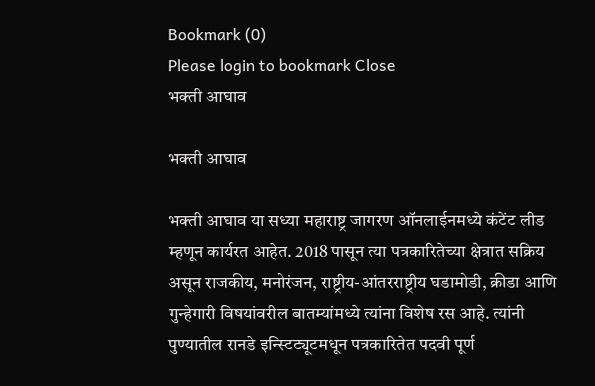Bookmark (0)
Please login to bookmark Close
भक्ती आघाव

भक्ती आघाव

भक्ती आघाव या सध्या महाराष्ट्र जागरण ऑनलाईनमध्ये कंटेंट लीड म्हणून कार्यरत आहेत. 2018 पासून त्या पत्रकारितेच्या क्षेत्रात सक्रिय असून राजकीय, मनोरंजन, राष्ट्रीय-आंतरराष्ट्रीय घडामोडी, क्रीडा आणि गुन्हेगारी विषयांवरील बातम्यांमध्ये त्यांना विशेष रस आहे. त्यांनी पुण्यातील रानडे इन्स्टिट्यूटमधून पत्रकारितेत पदवी पूर्ण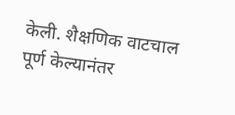केली. शैक्षणिक वाटचाल पूर्ण केल्यानंतर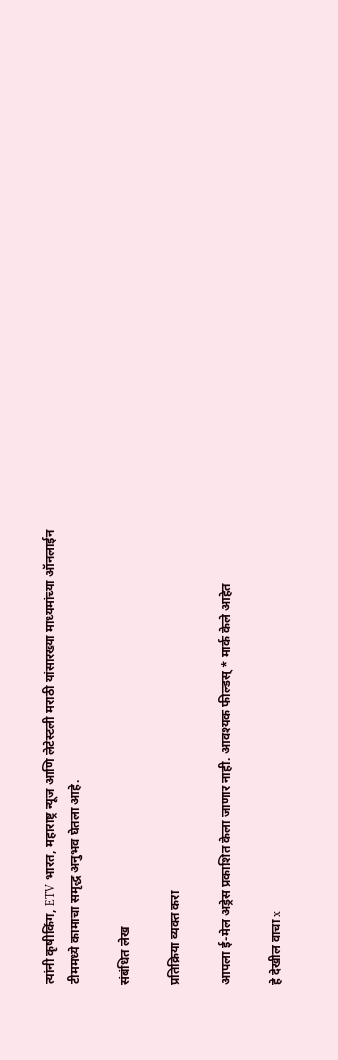त्यांनी कृषीकिंग, ETV भारत, महाराष्ट्र न्यूज आणि लेटेस्टली मराठी यांसारख्या माध्यमांच्या ऑनलाईन टीममध्ये कामाचा समृद्ध अनुभव घेतला आहे.

संबंधित लेख

प्रतिक्रिया व्यक्त करा

आपला ई-मेल अड्रेस प्रकाशित केला जाणार नाही. आवश्यक फील्डस् * मार्क केले आहेत

हे देखील वाचा x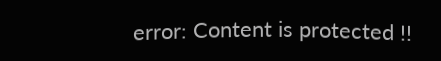error: Content is protected !!